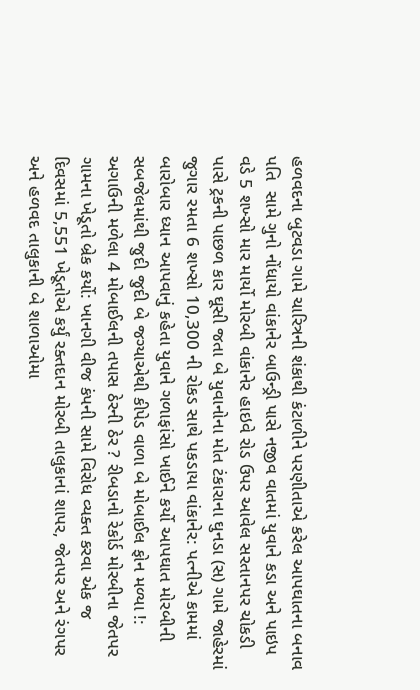હળવદના બુટવડા ગામે ચારિત્રની શંકાથી કંટાળીને પરણીતાએ કરેલ આપઘાતના બનાવ પતિ  સામે ગુનો નોંધાયો વાંકાનેર બાઉન્ડ્રી પાસે નજીવ વાતમાં યુવાને કડા અને પાઇપ વડે 5 શખ્સો માર માર્યો મોરબી વાંકાનેર હાઇવે રોડ ઉપર આવેલ સરતાનપર ચોકડી પાસે ટ્રકની પાછળ કાર ઘૂસી જતા બે યુવાનોના મોત ટંકારાના ઘુનડા (સ) ગામે જાહેરમાં જુગાર રમતા 6 શખ્સો 10,300 ની રોકડ સાથે પકડાયા વાંકાનેર: પત્નીએ કામમાં બારોબાર ધ્યાન આપવાનું કહેતા યુવાને ગળાફાંસો ખાઈને કર્યો આપઘાત મોરબીની સબજેલમાંથી જુદી જુદી બે જગ્યાએથી કીપેડ વાળા બે મોબાઈલ ફોન મળ્યા !: અગાઉની મળેલા 4 મોબાઈલની તપાસ ઠેરની ઠેર ? રીબડાનો રેકોર્ડ મોરબીના જેતપર ગામના ખેડૂતો બ્રેક કર્યો: ખાનગી વીજ કંપની સામે વિરોધ વ્યક્ત કરવા એક જ દિવસમાં 5,551 ખેડૂતોએ કર્યું રક્તદાન મોરબી તાલુકાનાં શાપર, જેતપર અને રંગપર અને હળવદ તાલુકાની બે શાળાઓમા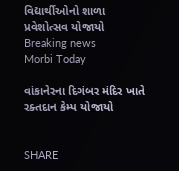વિદ્યાર્થીઓનો શાળા પ્રવેશોત્સવ યોજાયો
Breaking news
Morbi Today

વાંકાનેરના દિગંબર મંદિર ખાતે રક્તદાન કેમ્પ યોજાયો


SHARE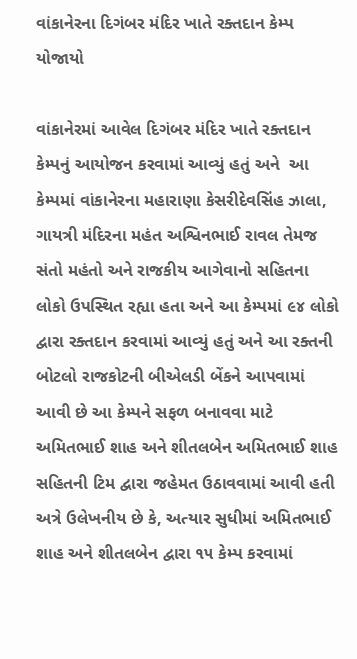વાંકાનેરના દિગંબર મંદિર ખાતે રક્તદાન કેમ્પ યોજાયો

વાંકાનેરમાં આવેલ દિગંબર મંદિર ખાતે રક્તદાન કેમ્પનું આયોજન કરવામાં આવ્યું હતું અને  આ કેમ્પમાં વાંકાનેરના મહારાણા કેસરીદેવસિંહ ઝાલા, ગાયત્રી મંદિરના મહંત અશ્વિનભાઈ રાવલ તેમજ સંતો મહંતો અને રાજકીય આગેવાનો સહિતના લોકો ઉપસ્થિત રહ્યા હતા અને આ કેમ્પમાં ૯૪ લોકો દ્વારા રક્તદાન કરવામાં આવ્યું હતું અને આ રક્તની બોટલો રાજકોટની બીએલડી બેંકને આપવામાં આવી છે આ કેમ્પને સફળ બનાવવા માટે અમિતભાઈ શાહ અને શીતલબેન અમિતભાઈ શાહ સહિતની ટિમ દ્વારા જહેમત ઉઠાવવામાં આવી હતી અત્રે ઉલેખનીય છે કે, અત્યાર સુધીમાં અમિતભાઈ શાહ અને શીતલબેન દ્વારા ૧૫ કેમ્પ કરવામાં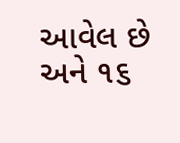આવેલ છે અને ૧૬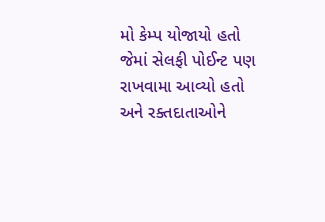મો કેમ્પ યોજાયો હતો જેમાં સેલફી પોઈન્ટ પણ રાખવામા આવ્યો હતો અને રક્તદાતાઓને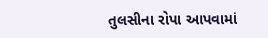તુલસીના રોપા આપવામાં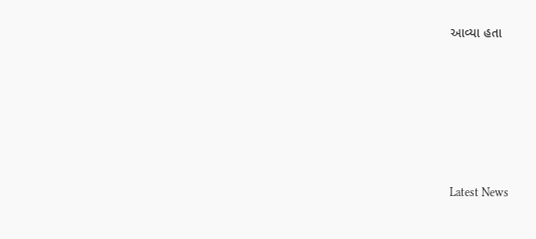આવ્યા હતા






Latest News